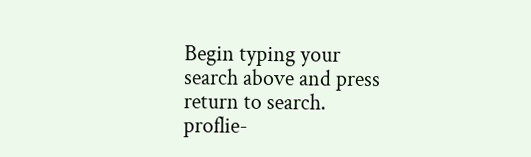Begin typing your search above and press return to search.
proflie-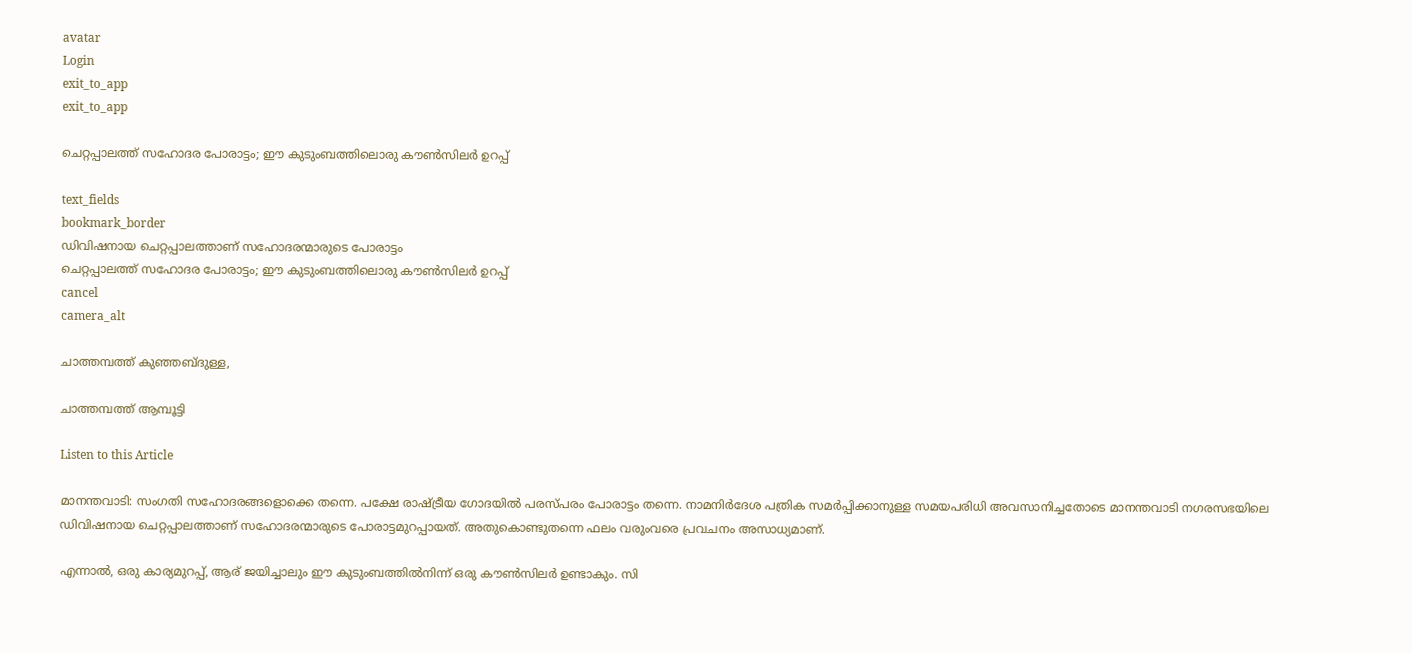avatar
Login
exit_to_app
exit_to_app

ചെറ്റപ്പാലത്ത് സഹോദര പോരാട്ടം; ഈ കുടുംബത്തിലൊരു കൗൺസിലർ ഉറപ്പ്

text_fields
bookmark_border
ഡിവിഷനായ ചെറ്റപ്പാലത്താണ് സഹോദരന്മാരുടെ പോരാട്ടം
ചെറ്റപ്പാലത്ത് സഹോദര പോരാട്ടം; ഈ കുടുംബത്തിലൊരു കൗൺസിലർ ഉറപ്പ്
cancel
camera_alt

ചാത്തമ്പത്ത് കുഞ്ഞബ്ദുള്ള,

ചാത്തമ്പത്ത് ആമ്പൂട്ടി

Listen to this Article

മാനന്തവാടി: സംഗതി സഹോദരങ്ങളൊക്കെ തന്നെ. പക്ഷേ രാഷ്ട്രീയ ഗോദയിൽ പരസ്പരം പോരാട്ടം തന്നെ. നാമനിർദേശ പത്രിക സമർപ്പിക്കാനുള്ള സമയപരിധി അവസാനിച്ചതോടെ മാനന്തവാടി നഗരസഭയിലെ ഡിവിഷനായ ചെറ്റപ്പാലത്താണ് സഹോദരന്മാരുടെ പോരാട്ടമുറപ്പായത്. അതുകൊണ്ടുതന്നെ ഫലം വരുംവരെ പ്രവചനം അസാധ്യമാണ്.

എന്നാൽ, ഒരു കാര്യമുറപ്പ്, ആര് ജയിച്ചാലും ഈ കുടുംബത്തിൽനിന്ന് ഒരു കൗൺസിലർ ഉണ്ടാകും. സി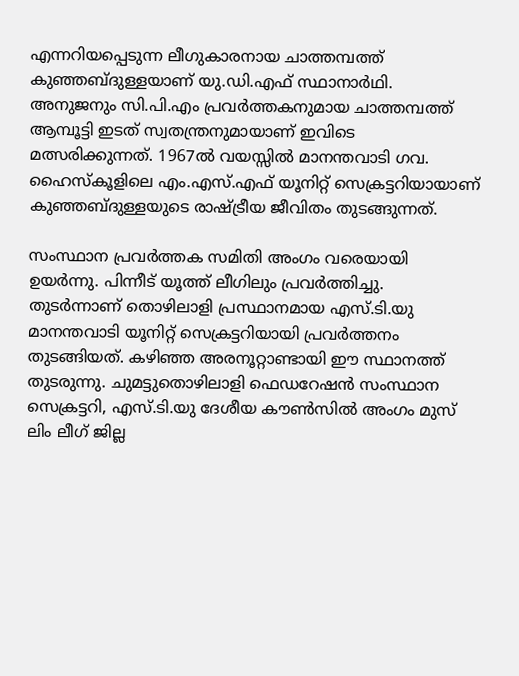എന്നറിയപ്പെടുന്ന ലീഗുകാരനായ ചാത്തമ്പത്ത് കുഞ്ഞബ്ദുള്ളയാണ് യു.ഡി.എഫ് സ്ഥാനാർഥി. അനുജനും സി.പി.എം പ്രവർത്തകനുമായ ചാത്തമ്പത്ത് ആമ്പൂട്ടി ഇടത് സ്വതന്ത്രനുമായാണ് ഇവിടെ മത്സരിക്കുന്നത്. 1967ൽ വയസ്സിൽ മാനന്തവാടി ഗവ. ഹൈസ്കൂളിലെ എം.എസ്.എഫ് യൂനിറ്റ് സെക്രട്ടറിയായാണ് കുഞ്ഞബ്ദുള്ളയുടെ രാഷ്ട്രീയ ജീവിതം തുടങ്ങുന്നത്.

സംസ്ഥാന പ്രവർത്തക സമിതി അംഗം വരെയായി ഉയർന്നു. പിന്നീട് യൂത്ത് ലീഗിലും പ്രവർത്തിച്ചു. തുടർന്നാണ് തൊഴിലാളി പ്രസ്ഥാനമായ എസ്.ടി.യു മാനന്തവാടി യൂനിറ്റ് സെക്രട്ടറിയായി പ്രവർത്തനം തുടങ്ങിയത്. കഴിഞ്ഞ അരനൂറ്റാണ്ടായി ഈ സ്ഥാനത്ത് തുടരുന്നു. ചുമട്ടുതൊഴിലാളി ഫെഡറേഷൻ സംസ്ഥാന സെക്രട്ടറി, എസ്.ടി.യു ദേശീയ കൗൺസിൽ അംഗം മുസ് ലിം ലീഗ് ജില്ല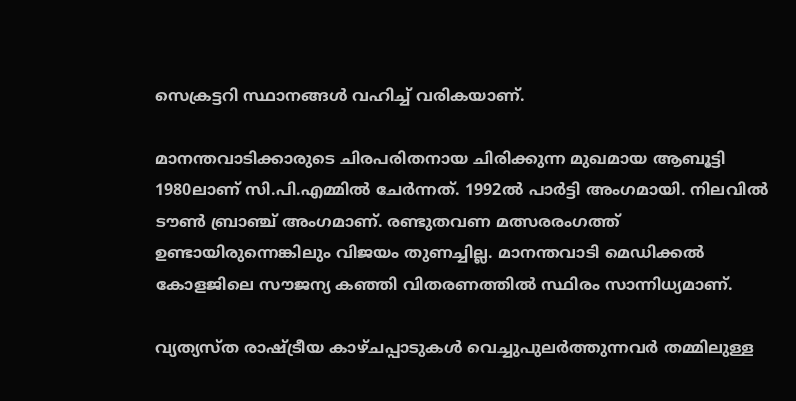സെക്രട്ടറി സ്ഥാനങ്ങൾ വഹിച്ച് വരികയാണ്.

മാനന്തവാടിക്കാരുടെ ചിരപരിതനായ ചിരിക്കുന്ന മുഖമായ ആബൂട്ടി 1980ലാണ് സി.പി.എമ്മിൽ ചേർന്നത്. 1992ൽ പാർട്ടി അംഗമായി. നിലവിൽ ടൗൺ ബ്രാഞ്ച് അംഗമാണ്. രണ്ടുതവണ മത്സരരംഗത്ത് ഉണ്ടായിരുന്നെങ്കിലും വിജയം തുണച്ചില്ല. മാനന്തവാടി മെഡിക്കൽ കോളജിലെ സൗജന്യ കഞ്ഞി വിതരണത്തിൽ സ്ഥിരം സാന്നിധ്യമാണ്.

വ്യത്യസ്ത രാഷ്ട്രീയ കാഴ്ചപ്പാടുകൾ വെച്ചുപുലർത്തുന്നവർ തമ്മിലുള്ള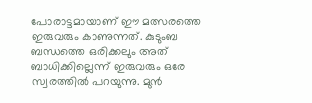പോരാട്ടമായാണ് ഈ മത്സരത്തെ ഇരുവരും കാണുന്നത്. കുടുംബ ബന്ധത്തെ ഒരിക്കലും അത് ബാധിക്കില്ലെന്ന് ഇരുവരും ഒരേ സ്വരത്തിൽ പറയുന്നു. മുൻ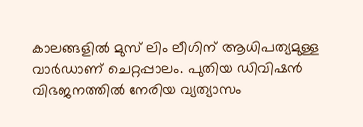കാലങ്ങളിൽ മുസ് ലിം ലീഗിന് ആധിപത്യമുള്ള വാർഡാണ് ചെറ്റപ്പാലം. പുതിയ ഡിവിഷൻ വിഭജനത്തിൽ നേരിയ വ്യത്യാസം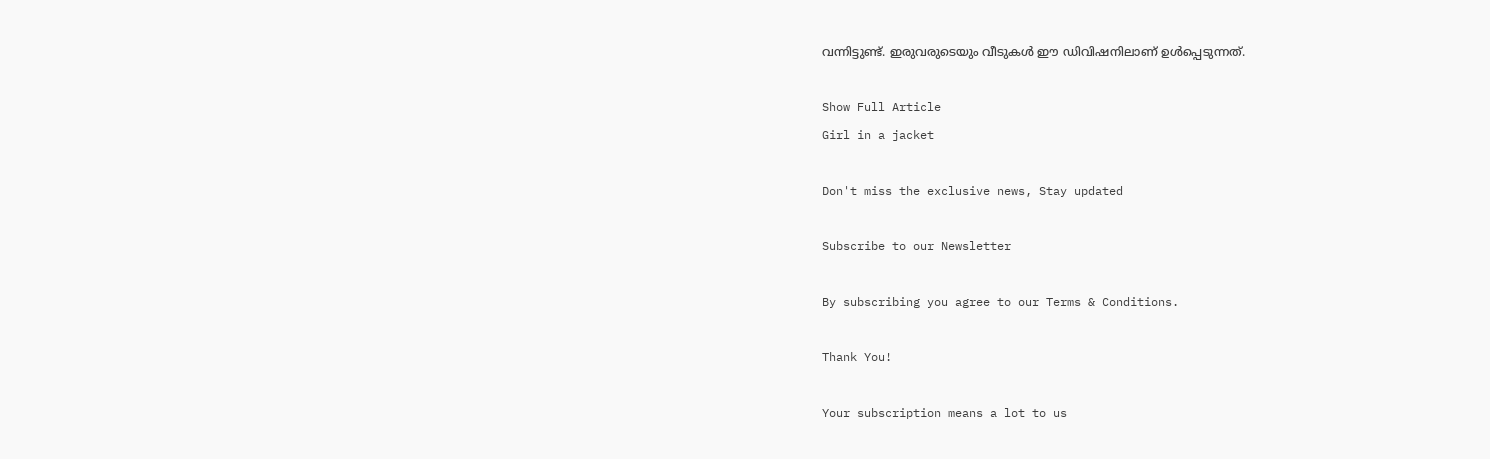വന്നിട്ടുണ്ട്. ഇരുവരുടെയും വീടുകൾ ഈ ഡിവിഷനിലാണ് ഉൾപ്പെടുന്നത്.

Show Full Article
Girl in a jacket

Don't miss the exclusive news, Stay updated

Subscribe to our Newsletter

By subscribing you agree to our Terms & Conditions.

Thank You!

Your subscription means a lot to us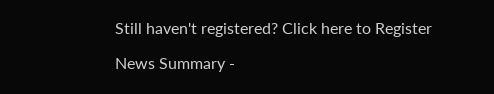Still haven't registered? Click here to Register

News Summary -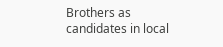Brothers as candidates in local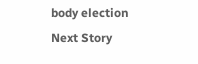body election
Next Story